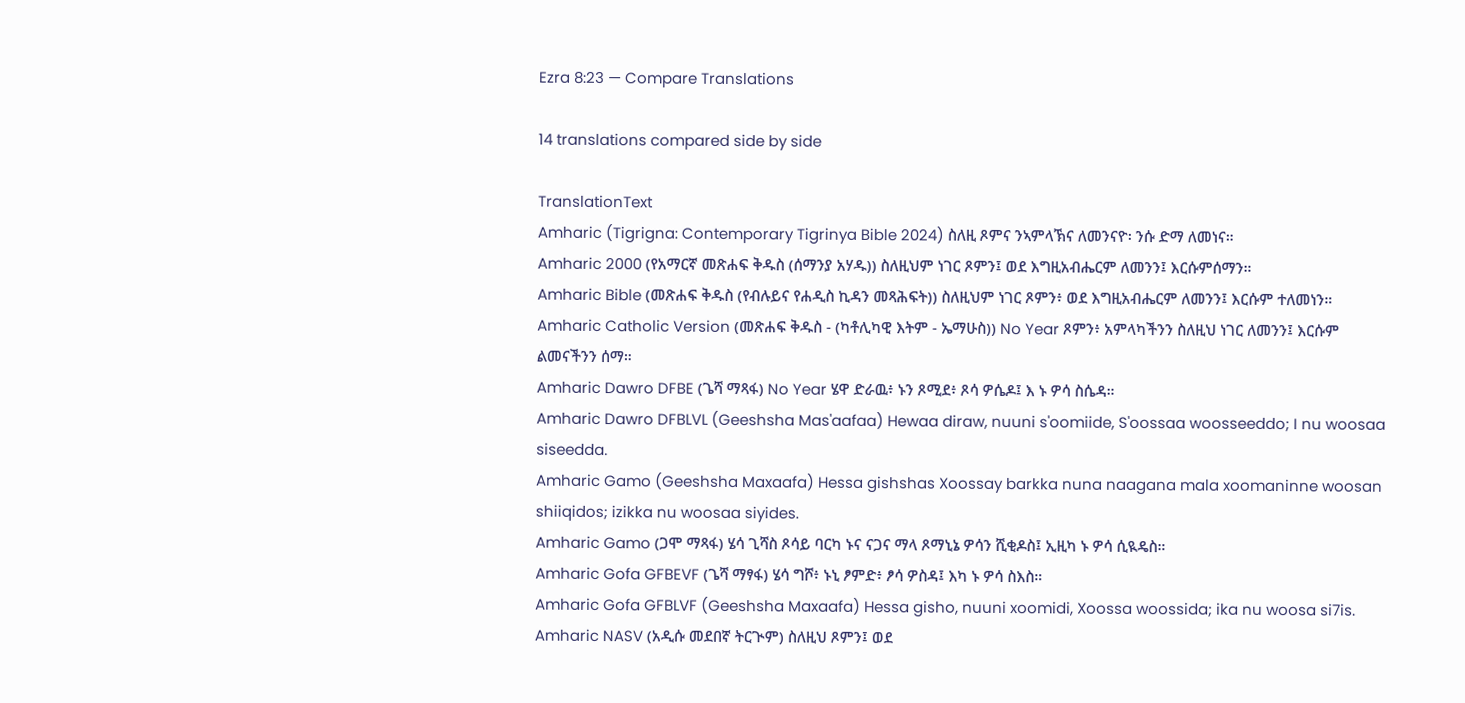Ezra 8:23 — Compare Translations

14 translations compared side by side

TranslationText
Amharic (Tigrigna: Contemporary Tigrinya Bible 2024) ስለዚ ጾምና ንኣምላኽና ለመንናዮ፡ ንሱ ድማ ለመነና።
Amharic 2000 (የአማርኛ መጽሐፍ ቅዱስ (ሰማንያ አሃዱ)) ስለዚህም ነገር ጾምን፤ ወደ እግዚአብሔርም ለመንን፤ እርሱምሰማን።
Amharic Bible (መጽሐፍ ቅዱስ (የብሉይና የሐዲስ ኪዳን መጻሕፍት)) ስለዚህም ነገር ጾምን፥ ወደ እግዚአብሔርም ለመንን፤ እርሱም ተለመነን።
Amharic Catholic Version (መጽሐፍ ቅዱስ - (ካቶሊካዊ እትም - ኤማሁስ)) No Year ጾምን፥ አምላካችንን ስለዚህ ነገር ለመንን፤ እርሱም ልመናችንን ሰማ።
Amharic Dawro DFBE (ጌሻ ማጻፋ) No Year ሄዋ ድራዉ፥ ኑን ጾሚደ፥ ጾሳ ዎሴዶ፤ እ ኑ ዎሳ ስሴዳ።
Amharic Dawro DFBLVL (Geeshsha Mas'aafaa) Hewaa diraw, nuuni s'oomiide, S'oossaa woosseeddo; I nu woosaa siseedda.
Amharic Gamo (Geeshsha Maxaafa) Hessa gishshas Xoossay barkka nuna naagana mala xoomaninne woosan shiiqidos; izikka nu woosaa siyides.
Amharic Gamo (ጋሞ ማጻፋ) ሄሳ ጊሻስ ጾሳይ ባርካ ኑና ናጋና ማላ ጾማኒኔ ዎሳን ሺቂዶስ፤ ኢዚካ ኑ ዎሳ ሲዪዴስ።
Amharic Gofa GFBEVF (ጌሻ ማፃፋ) ሄሳ ግሾ፥ ኑኒ ፆምድ፥ ፆሳ ዎስዳ፤ እካ ኑ ዎሳ ስእስ።
Amharic Gofa GFBLVF (Geeshsha Maxaafa) Hessa gisho, nuuni xoomidi, Xoossa woossida; ika nu woosa si7is.
Amharic NASV (አዲሱ መደበኛ ትርጒም) ስለዚህ ጾምን፤ ወደ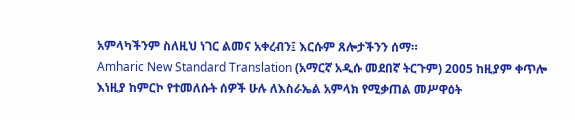አምላካችንም ስለዚህ ነገር ልመና አቀረብን፤ እርሱም ጸሎታችንን ሰማ።
Amharic New Standard Translation (አማርኛ አዲሱ መደበኛ ትርጉም) 2005 ከዚያም ቀጥሎ እነዚያ ከምርኮ የተመለሱት ሰዎች ሁሉ ለእስራኤል አምላክ የሚቃጠል መሥዋዕት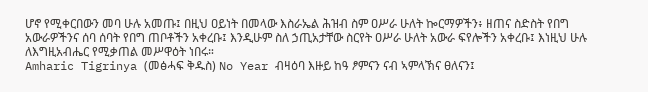ሆኖ የሚቀርበውን መባ ሁሉ አመጡ፤ በዚህ ዐይነት በመላው እስራኤል ሕዝብ ስም ዐሥራ ሁለት ኰርማዎችን፥ ዘጠና ስድስት የበግ አውራዎችንና ሰባ ሰባት የበግ ጠቦቶችን አቀረቡ፤ እንዲሁም ስለ ኃጢአታቸው ስርየት ዐሥራ ሁለት አውራ ፍየሎችን አቀረቡ፤ እነዚህ ሁሉ ለእግዚአብሔር የሚቃጠል መሥዋዕት ነበሩ።
Amharic Tigrinya (መፅሓፍ ቅዱስ) No Year ብዛዕባ እዙይ ከዓ ፆምናን ናብ ኣምላኽና ፀለናን፤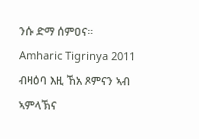ንሱ ድማ ሰምዐና።
Amharic Tigrinya 2011 ብዛዕባ እዚ ኸአ ጾምናን ኣብ ኣምላኽና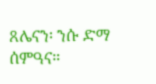ጸሌናን፡ ንሱ ድማ ሰምዓና።